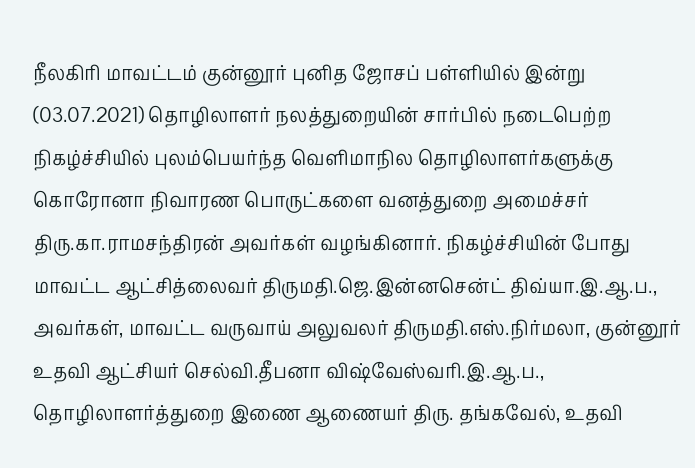நீலகிரி மாவட்டம் குன்னூர் புனித ஜோசப் பள்ளியில் இன்று (03.07.2021) தொழிலாளர் நலத்துறையின் சார்பில் நடைபெற்ற நிகழ்ச்சியில் புலம்பெயர்ந்த வெளிமாநில தொழிலாளர்களுக்கு கொரோனா நிவாரண பொருட்களை வனத்துறை அமைச்சர் திரு.கா.ராமசந்திரன் அவர்கள் வழங்கினார். நிகழ்ச்சியின் போது மாவட்ட ஆட்சித்லைவர் திருமதி.ஜெ.இன்னசென்ட் திவ்யா.இ.ஆ.ப., அவர்கள், மாவட்ட வருவாய் அலுவலர் திருமதி.எஸ்.நிர்மலா, குன்னூர் உதவி ஆட்சியர் செல்வி.தீபனா விஷ்வேஸ்வரி.இ.ஆ.ப., தொழிலாளர்த்துறை இணை ஆணையர் திரு. தங்கவேல், உதவி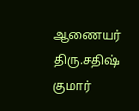ஆணையர் திரு.சதிஷ் குமார்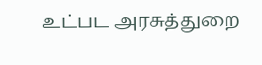உட்பட அரசுத்துறை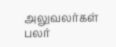அலுவலர்கள் பலர்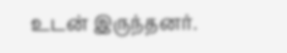உடன் இருந்தனர்.